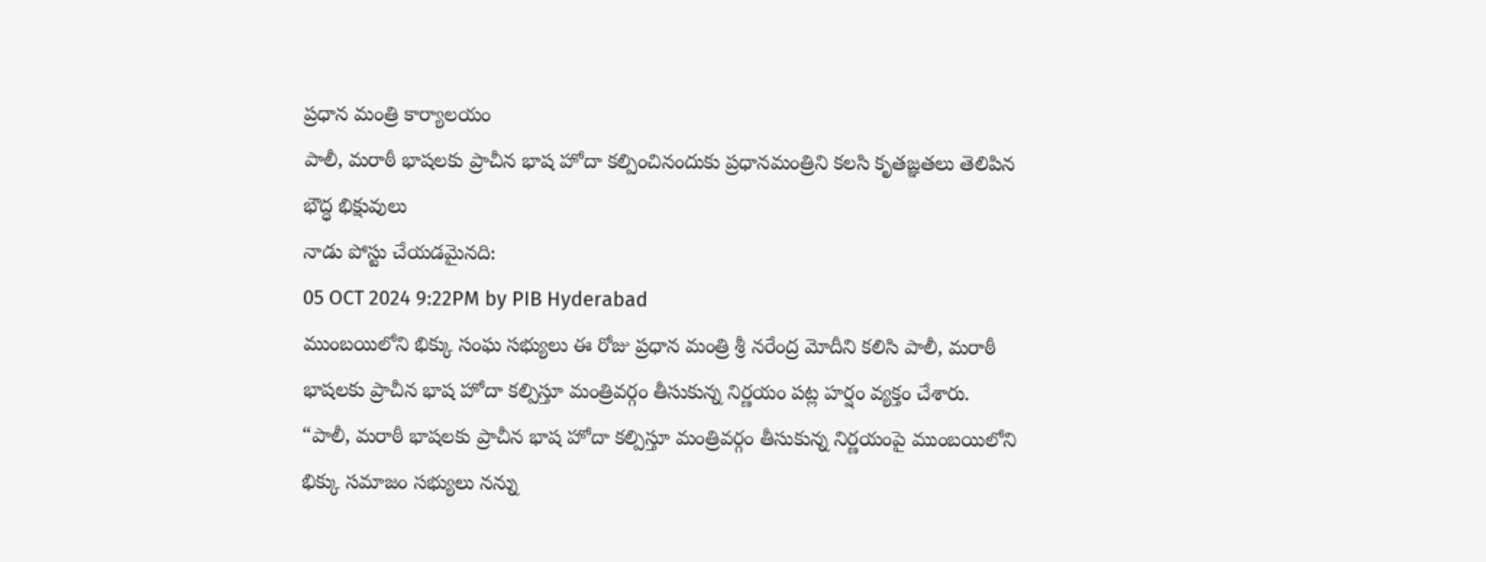ప్రధాన మంత్రి కార్యాలయం
పాలీ, మరాఠీ భాషలకు ప్రాచీన భాష హోదా కల్పించినందుకు ప్రధానమంత్రిని కలసి కృతజ్ఞతలు తెలిపిన భౌద్ధ భిక్షువులు
నాడు పోస్టు చేయడమైనది:
05 OCT 2024 9:22PM by PIB Hyderabad
ముంబయిలోని భిక్కు సంఘ సభ్యులు ఈ రోజు ప్రధాన మంత్రి శ్రీ నరేంద్ర మోదీని కలిసి పాలీ, మరాఠీ భాషలకు ప్రాచీన భాష హోదా కల్పిస్తూ మంత్రివర్గం తీసుకున్న నిర్ణయం పట్ల హర్షం వ్యక్తం చేశారు.
“పాలీ, మరాఠీ భాషలకు ప్రాచీన భాష హోదా కల్పిస్తూ మంత్రివర్గం తీసుకున్న నిర్ణయంపై ముంబయిలోని భిక్కు సమాజం సభ్యులు నన్ను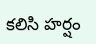కలిసి హర్షం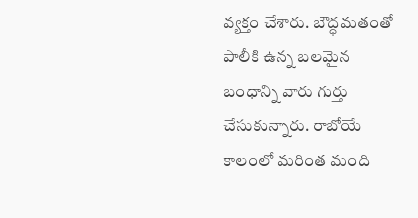వ్యక్తం చేశారు. బౌద్ధమతంతో పాలీకి ఉన్న బలమైన బంధాన్ని వారు గుర్తు చేసుకున్నారు. రాబోయే కాలంలో మరింత మంది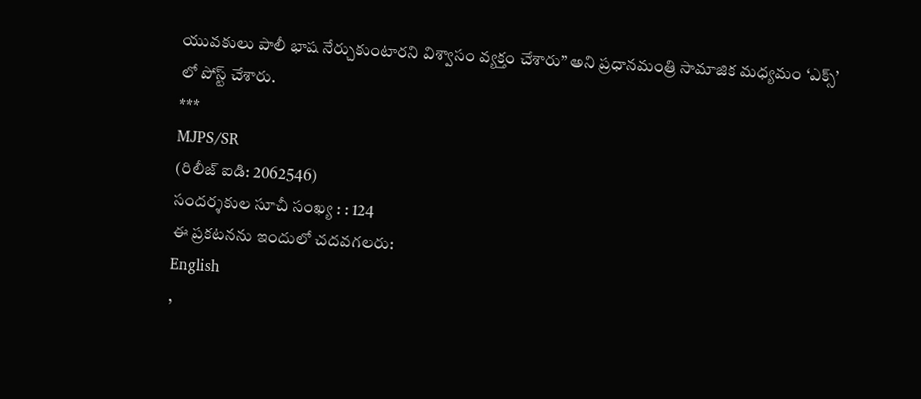యువకులు పాలీ భాష నేర్చుకుంటారని విశ్వాసం వ్యక్తం చేశారు” అని ప్రధానమంత్రి సామాజిక మధ్యమం ‘ఎక్స్’ లో పోస్ట్ చేశారు.
***
MJPS/SR
(రిలీజ్ ఐడి: 2062546)
సందర్శకుల సూచీ సంఖ్య : : 124
ఈ ప్రకటనను ఇందులో చదవగలరు:
English
,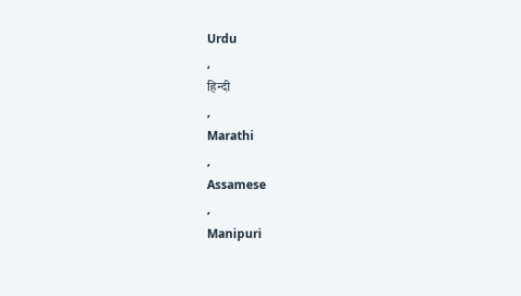Urdu
,
हिन्दी
,
Marathi
,
Assamese
,
Manipuri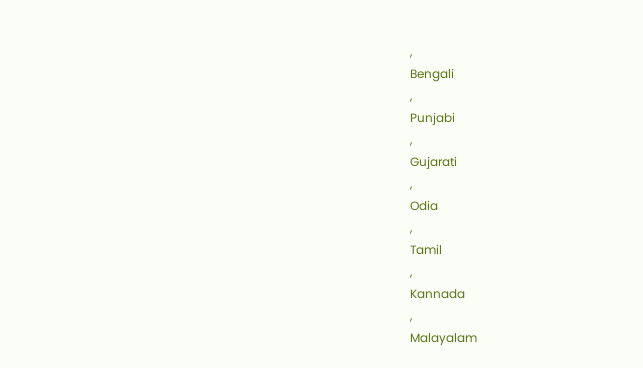,
Bengali
,
Punjabi
,
Gujarati
,
Odia
,
Tamil
,
Kannada
,
Malayalam